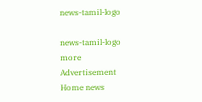news-tamil-logo

news-tamil-logo
more
Advertisement
Home news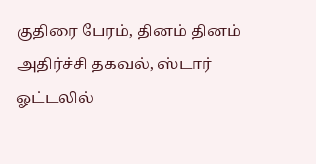குதிரை பேரம், தினம் தினம் அதிர்ச்சி தகவல், ஸ்டார் ஓட்டலில்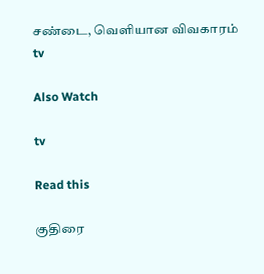சண்டை, வெளியான விவகாரம்
tv

Also Watch

tv

Read this

குதிரை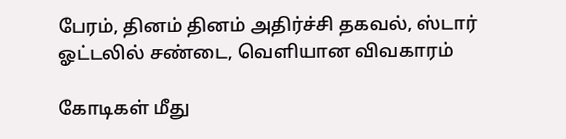பேரம், தினம் தினம் அதிர்ச்சி தகவல், ஸ்டார் ஓட்டலில் சண்டை, வெளியான விவகாரம்

கோடிகள் மீது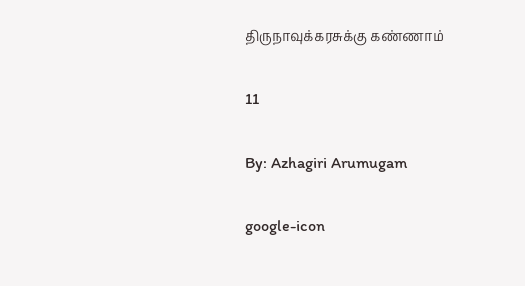திருநாவுக்கரசுக்கு கண்ணாம்

11

By: Azhagiri Arumugam

google-icon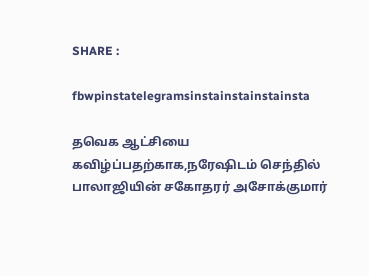SHARE :

fbwpinstatelegramsinstainstainstainsta

தவெக ஆட்சியை கவிழ்ப்பதற்காக,நரேஷிடம் செந்தில் பாலாஜியின் சகோதரர் அசோக்குமார்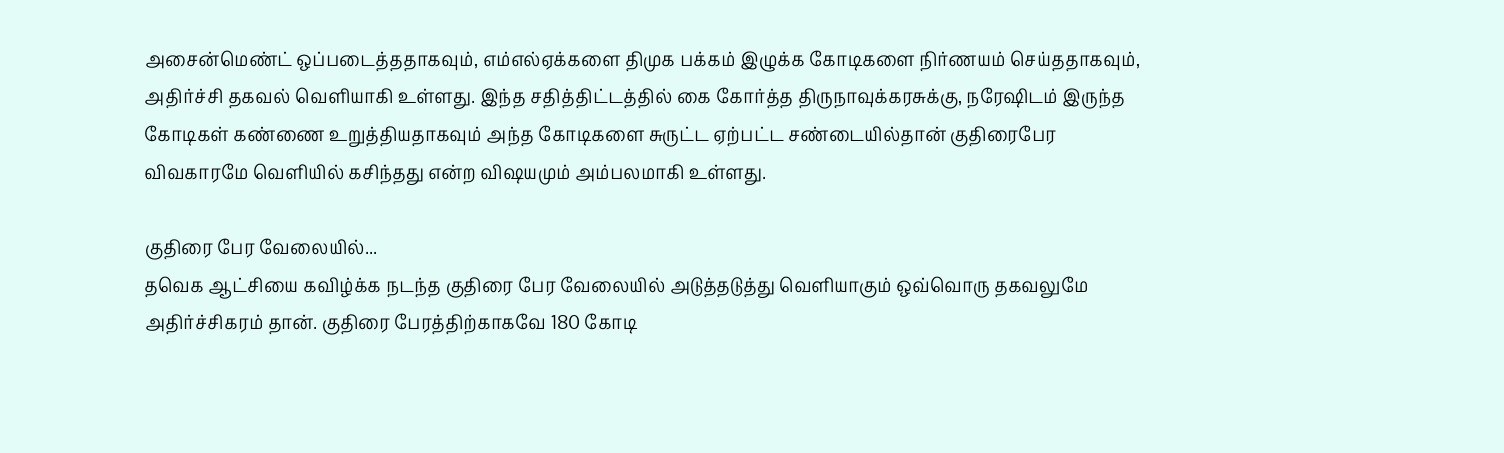அசைன்மெண்ட் ஒப்படைத்ததாகவும், எம்எல்ஏக்களை திமுக பக்கம் இழுக்க கோடிகளை நிர்ணயம் செய்ததாகவும், அதிர்ச்சி தகவல் வெளியாகி உள்ளது. இந்த சதித்திட்டத்தில் கை கோர்த்த திருநாவுக்கரசுக்கு, நரேஷிடம் இருந்த கோடிகள் கண்ணை உறுத்தியதாகவும் அந்த கோடிகளை சுருட்ட ஏற்பட்ட சண்டையில்தான் குதிரைபேர விவகாரமே வெளியில் கசிந்தது என்ற விஷயமும் அம்பலமாகி உள்ளது.

குதிரை பேர வேலையில்...
தவெக ஆட்சியை கவிழ்க்க நடந்த குதிரை பேர வேலையில் அடுத்தடுத்து வெளியாகும் ஒவ்வொரு தகவலுமே அதிர்ச்சிகரம் தான். குதிரை பேரத்திற்காகவே 180 கோடி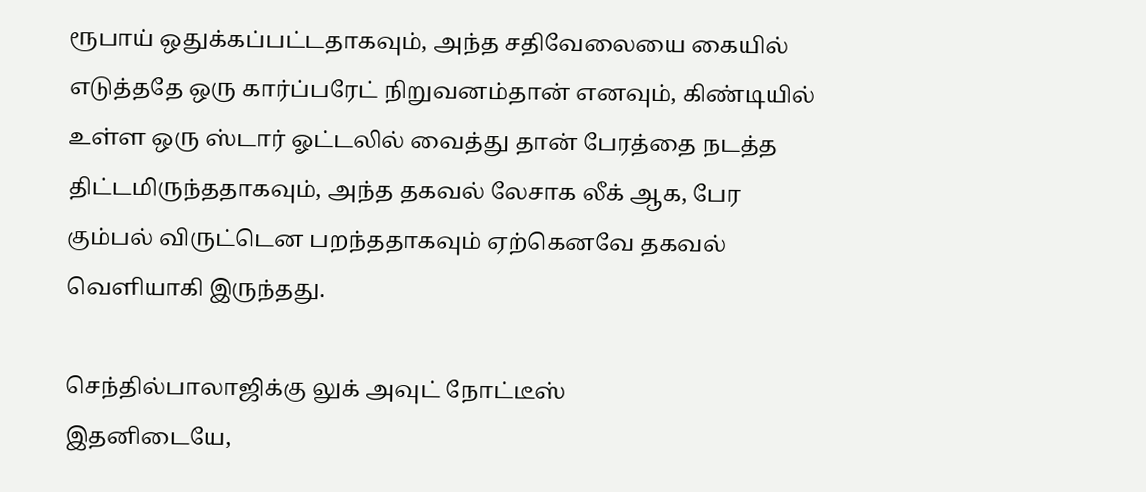ரூபாய் ஒதுக்கப்பட்டதாகவும், அந்த சதிவேலையை கையில் எடுத்ததே ஒரு கார்ப்பரேட் நிறுவனம்தான் எனவும், கிண்டியில் உள்ள ஒரு ஸ்டார் ஓட்டலில் வைத்து தான் பேரத்தை நடத்த திட்டமிருந்ததாகவும், அந்த தகவல் லேசாக லீக் ஆக, பேர கும்பல் விருட்டென பறந்ததாகவும் ஏற்கெனவே தகவல் வெளியாகி இருந்தது.

செந்தில்பாலாஜிக்கு லுக் அவுட் நோட்டீஸ்
இதனிடையே,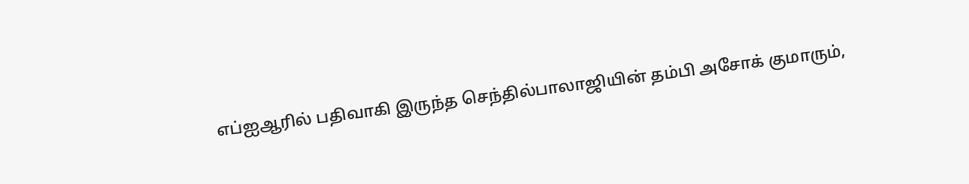எப்ஐஆரில் பதிவாகி இருந்த செந்தில்பாலாஜியின் தம்பி அசோக் குமாரும்,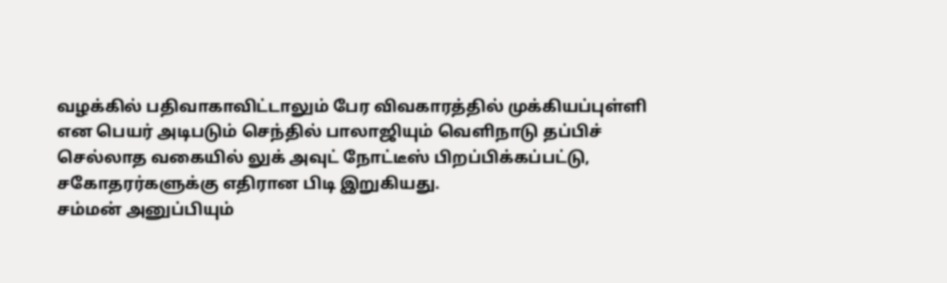வழக்கில் பதிவாகாவிட்டாலும் பேர விவகாரத்தில் முக்கியப்புள்ளி என பெயர் அடிபடும் செந்தில் பாலாஜியும் வெளிநாடு தப்பிச் செல்லாத வகையில் லுக் அவுட் நோட்டீஸ் பிறப்பிக்கப்பட்டு, சகோதரர்களுக்கு எதிரான பிடி இறுகியது.
சம்மன் அனுப்பியும்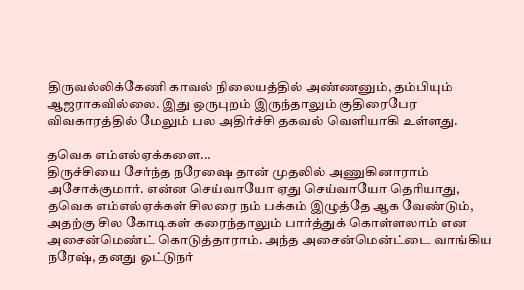திருவல்லிக்கேணி காவல் நிலையத்தில் அண்ணனும், தம்பியும் ஆஜராகவில்லை. இது ஒருபுறம் இருந்தாலும் குதிரைபேர விவகாரத்தில் மேலும் பல அதிர்ச்சி தகவல் வெளியாகி உள்ளது.

தவெக எம்எல்ஏக்களை...
திருச்சியை சேர்ந்த நரேஷை தான் முதலில் அணுகினாராம் அசோக்குமார். என்ன செய்வாயோ ஏது செய்வாயோ தெரியாது, தவெக எம்எல்ஏக்கள் சிலரை நம் பக்கம் இழுத்தே ஆக வேண்டும், அதற்கு சில கோடிகள் கரைந்தாலும் பார்த்துக் கொள்ளலாம் என அசைன்மெண்ட் கொடுத்தாராம். அந்த அசைன்மென்ட்டை வாங்கிய நரேஷ், தனது ஓட்டுநர்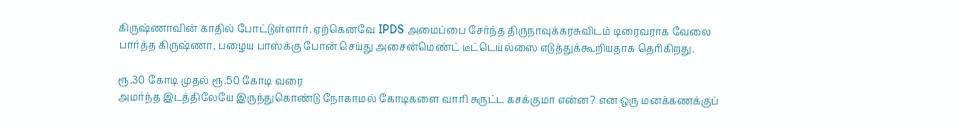கிருஷ்ணாவின் காதில் போட்டுள்ளார். ஏற்கெனவே IPDS அமைப்பை சேர்ந்த திருநாவுக்கரசுவிடம் டிரைவராக வேலை பார்த்த கிருஷ்ணா, பழைய பாஸ்க்கு போன் செய்து அசைன்மெண்ட் டீட்டெய்ல்ஸை எடுத்துக்கூறியதாக தெரிகிறது.

ரூ.30 கோடி முதல் ரூ.50 கோடி வரை
அமர்ந்த இடத்திலேயே இருந்துகொண்டு நோகாமல் கோடிகளை வாரி சுருட்ட கசக்குமா என்ன? என ஒரு மனக்கணக்குப்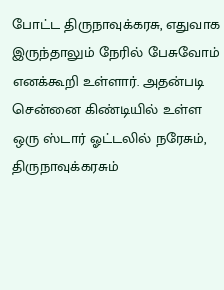போட்ட திருநாவுக்கரசு, எதுவாக இருந்தாலும் நேரில் பேசுவோம் எனக்கூறி உள்ளார். அதன்படி சென்னை கிண்டியில் உள்ள ஒரு ஸ்டார் ஓட்டலில் நரேசும், திருநாவுக்கரசும்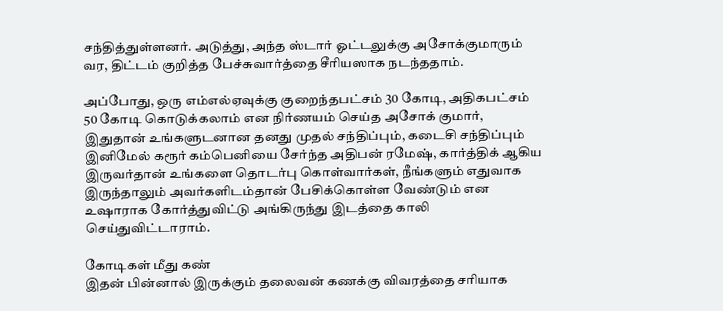சந்தித்துள்ளனர். அடுத்து, அந்த ஸ்டார் ஓட்டலுக்கு அசோக்குமாரும் வர, திட்டம் குறித்த பேச்சுவார்த்தை சீரியஸாக நடந்ததாம்.

அப்போது, ஒரு எம்எல்ஏவுக்கு குறைந்தபட்சம் 30 கோடி, அதிகபட்சம் 50 கோடி கொடுக்கலாம் என நிர்ணயம் செய்த அசோக் குமார், இதுதான் உங்களுடனான தனது முதல் சந்திப்பும், கடைசி சந்திப்பும் இனிமேல் கரூர் கம்பெனியை சேர்ந்த அதிபன் ரமேஷ், கார்த்திக் ஆகிய இருவர்தான் உங்களை தொடர்பு கொள்வார்கள், நீங்களும் எதுவாக இருந்தாலும் அவர்களிடம்தான் பேசிக்கொள்ள வேண்டும் என உஷாராக கோர்த்துவிட்டு அங்கிருந்து இடத்தை காலி செய்துவிட்டாராம்.

கோடிகள் மீது கண்
இதன் பின்னால் இருக்கும் தலைவன் கணக்கு விவரத்தை சரியாக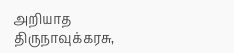அறியாத திருநாவுக்கரசு,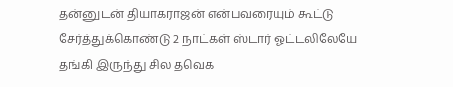தன்னுடன் தியாகராஜன் என்பவரையும் கூட்டு சேர்த்துக்கொண்டு 2 நாட்கள் ஸ்டார் ஓட்டலிலேயே தங்கி இருந்து சில தவெக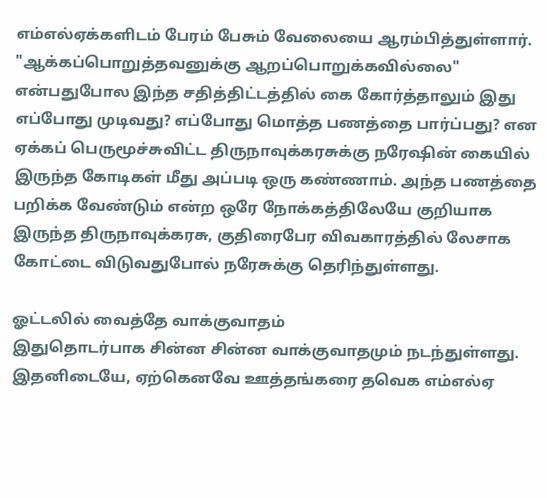எம்எல்ஏக்களிடம் பேரம் பேசும் வேலையை ஆரம்பித்துள்ளார். "ஆக்கப்பொறுத்தவனுக்கு ஆறப்பொறுக்கவில்லை" என்பதுபோல இந்த சதித்திட்டத்தில் கை கோர்த்தாலும் இது எப்போது முடிவது? எப்போது மொத்த பணத்தை பார்ப்பது? என ஏக்கப் பெருமூச்சுவிட்ட திருநாவுக்கரசுக்கு நரேஷின் கையில் இருந்த கோடிகள் மீது அப்படி ஒரு கண்ணாம். அந்த பணத்தை பறிக்க வேண்டும் என்ற ஒரே நோக்கத்திலேயே குறியாக இருந்த திருநாவுக்கரசு, குதிரைபேர விவகாரத்தில் லேசாக கோட்டை விடுவதுபோல் நரேசுக்கு தெரிந்துள்ளது.

ஓட்டலில் வைத்தே வாக்குவாதம்
இதுதொடர்பாக சின்ன சின்ன வாக்குவாதமும் நடந்துள்ளது. இதனிடையே, ஏற்கெனவே ஊத்தங்கரை தவெக எம்எல்ஏ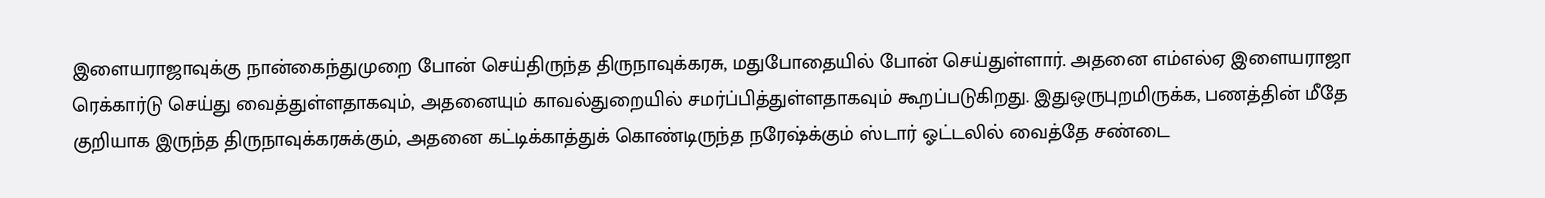இளையராஜாவுக்கு நான்கைந்துமுறை போன் செய்திருந்த திருநாவுக்கரசு, மதுபோதையில் போன் செய்துள்ளார். அதனை எம்எல்ஏ இளையராஜா ரெக்கார்டு செய்து வைத்துள்ளதாகவும், அதனையும் காவல்துறையில் சமர்ப்பித்துள்ளதாகவும் கூறப்படுகிறது. இதுஒருபுறமிருக்க, பணத்தின் மீதே குறியாக இருந்த திருநாவுக்கரசுக்கும், அதனை கட்டிக்காத்துக் கொண்டிருந்த நரேஷ்க்கும் ஸ்டார் ஓட்டலில் வைத்தே சண்டை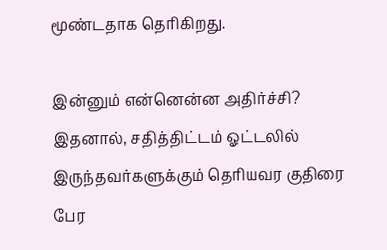மூண்டதாக தெரிகிறது.

இன்னும் என்னென்ன அதிர்ச்சி?
இதனால், சதித்திட்டம் ஓட்டலில் இருந்தவர்களுக்கும் தெரியவர குதிரை பேர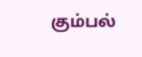கும்பல்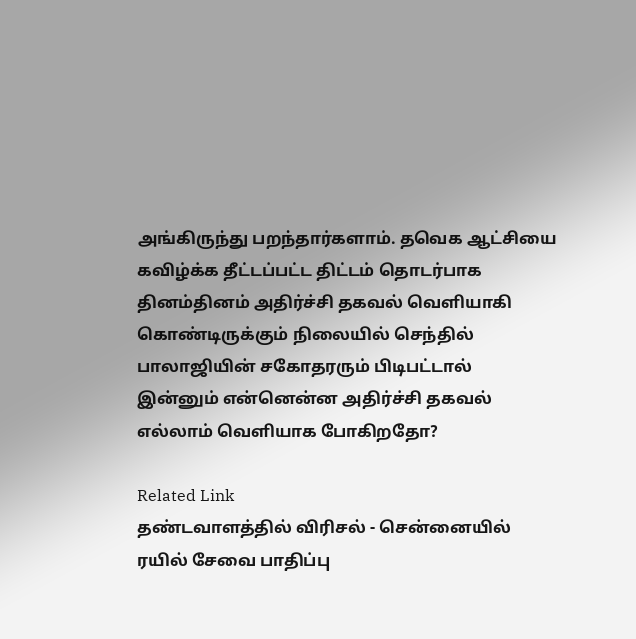அங்கிருந்து பறந்தார்களாம். தவெக ஆட்சியை கவிழ்க்க தீட்டப்பட்ட திட்டம் தொடர்பாக தினம்தினம் அதிர்ச்சி தகவல் வெளியாகி கொண்டிருக்கும் நிலையில் செந்தில் பாலாஜியின் சகோதரரும் பிடிபட்டால் இன்னும் என்னென்ன அதிர்ச்சி தகவல் எல்லாம் வெளியாக போகிறதோ?

Related Link
தண்டவாளத்தில் விரிசல் - சென்னையில் ரயில் சேவை பாதிப்பு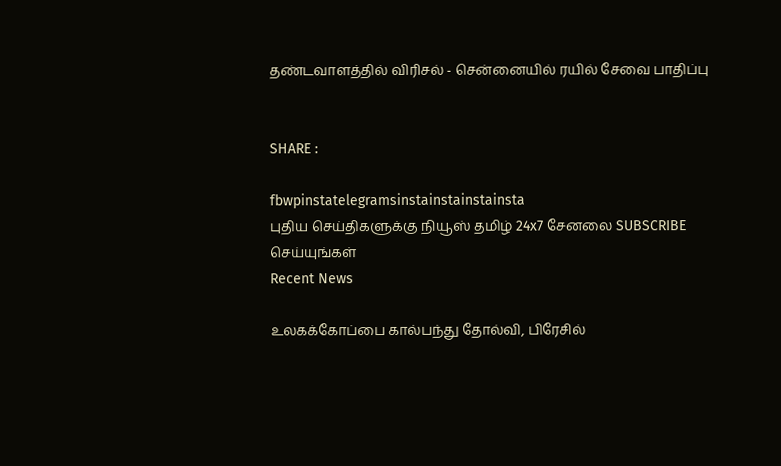தண்டவாளத்தில் விரிசல் - சென்னையில் ரயில் சேவை பாதிப்பு


SHARE :

fbwpinstatelegramsinstainstainstainsta
புதிய செய்திகளுக்கு நியூஸ் தமிழ் 24x7 சேனலை SUBSCRIBE செய்யுங்கள்
Recent News

உலகக்கோப்பை கால்பந்து தோல்வி, பிரேசில்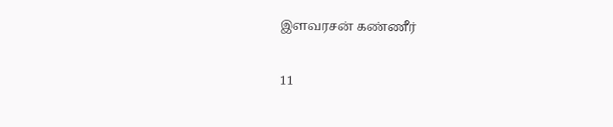இளவரசன் கண்ணீர்

11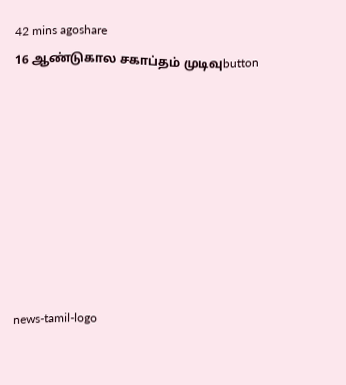42 mins agoshare
16 ஆண்டுகால சகாப்தம் முடிவுbutton








news-tamil-logo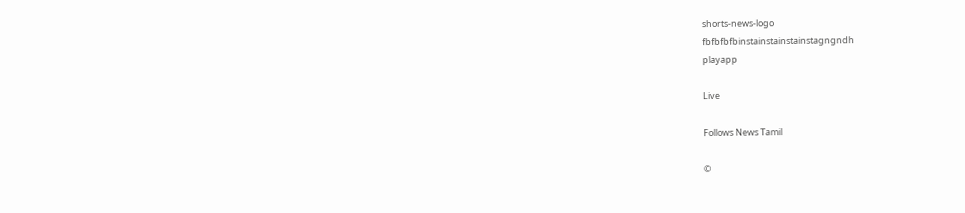shorts-news-logo
fbfbfbfbinstainstainstainstagngndh
playapp

Live

Follows News Tamil

©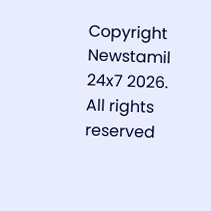Copyright Newstamil 24x7 2026. All rights reserved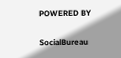POWERED BY

SocialBureau